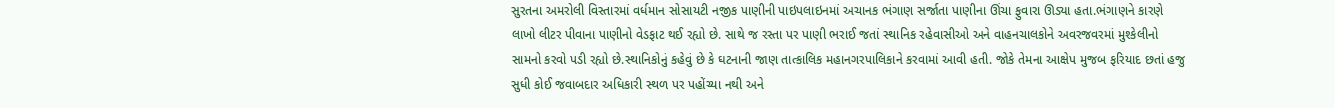સુરતના અમરોલી વિસ્તારમાં વર્ધમાન સોસાયટી નજીક પાણીની પાઇપલાઇનમાં અચાનક ભંગાણ સર્જાતા પાણીના ઊંચા ફુવારા ઊડ્યા હતા.ભંગાણને કારણે લાખો લીટર પીવાના પાણીનો વેડફાટ થઈ રહ્યો છે. સાથે જ રસ્તા પર પાણી ભરાઈ જતાં સ્થાનિક રહેવાસીઓ અને વાહનચાલકોને અવરજવરમાં મુશ્કેલીનો સામનો કરવો પડી રહ્યો છે.સ્થાનિકોનું કહેવું છે કે ઘટનાની જાણ તાત્કાલિક મહાનગરપાલિકાને કરવામાં આવી હતી. જોકે તેમના આક્ષેપ મુજબ ફરિયાદ છતાં હજુ સુધી કોઈ જવાબદાર અધિકારી સ્થળ પર પહોંચ્યા નથી અને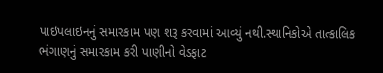પાઇપલાઇનનું સમારકામ પણ શરૂ કરવામાં આવ્યું નથી.સ્થાનિકોએ તાત્કાલિક ભંગાણનું સમારકામ કરી પાણીનો વેડફાટ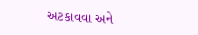અટકાવવા અને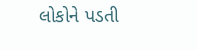લોકોને પડતી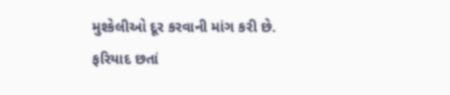મુશ્કેલીઓ દૂર કરવાની માંગ કરી છે.
ફરિયાદ છતાં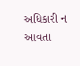અધિકારી ન આવતા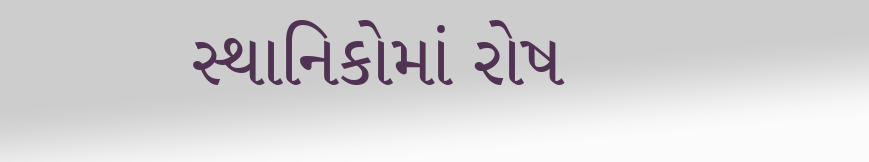સ્થાનિકોમાં રોષ